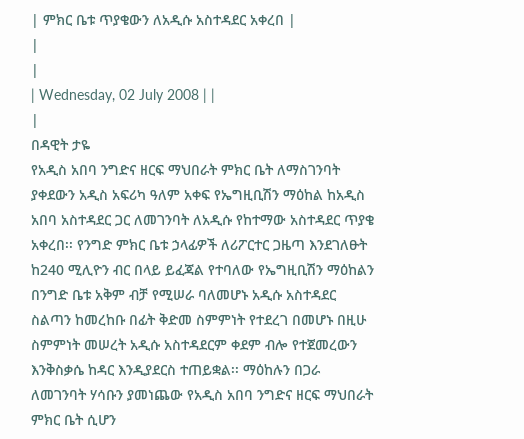| ምክር ቤቱ ጥያቄውን ለአዲሱ አስተዳደር አቀረበ |
|
|
| Wednesday, 02 July 2008 | |
|
በዳዊት ታዬ
የአዲስ አበባ ንግድና ዘርፍ ማህበራት ምክር ቤት ለማስገንባት ያቀደውን አዲስ አፍሪካ ዓለም አቀፍ የኤግዚቢሽን ማዕከል ከአዲስ አበባ አስተዳደር ጋር ለመገንባት ለአዲሱ የከተማው አስተዳደር ጥያቄ አቀረበ፡፡ የንግድ ምክር ቤቱ ኃላፊዎች ለሪፖርተር ጋዜጣ እንደገለፁት ከ240 ሚሊዮን ብር በላይ ይፈጃል የተባለው የኤግዚቢሽን ማዕከልን በንግድ ቤቱ አቅም ብቻ የሚሠራ ባለመሆኑ አዲሱ አስተዳደር ስልጣን ከመረከቡ በፊት ቅድመ ስምምነት የተደረገ በመሆኑ በዚሁ ስምምነት መሠረት አዲሱ አስተዳደርም ቀደም ብሎ የተጀመረውን እንቅስቃሴ ከዳር እንዲያደርስ ተጠይቋል፡፡ ማዕከሉን በጋራ ለመገንባት ሃሳቡን ያመነጨው የአዲስ አበባ ንግድና ዘርፍ ማህበራት ምክር ቤት ሲሆን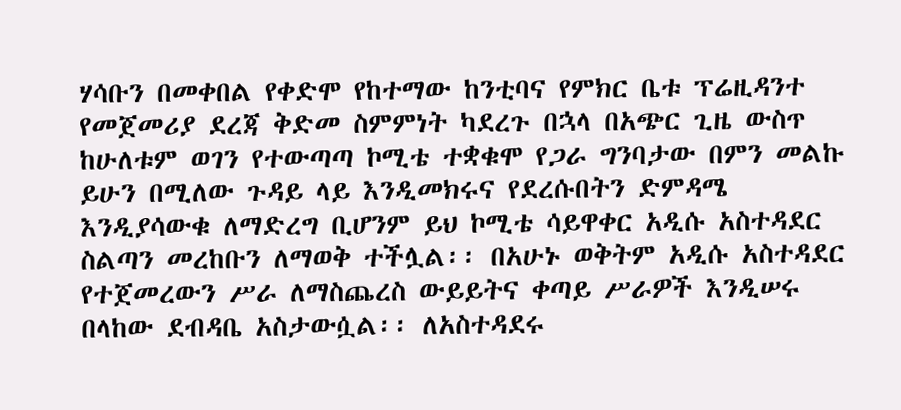ሃሳቡን በመቀበል የቀድሞ የከተማው ከንቲባና የምክር ቤቱ ፕሬዚዳንተ የመጀመሪያ ደረጃ ቅድመ ስምምነት ካደረጉ በኋላ በአጭር ጊዜ ውስጥ ከሁለቱም ወገን የተውጣጣ ኮሚቴ ተቋቁሞ የጋራ ግንባታው በምን መልኩ ይሁን በሚለው ጉዳይ ላይ እንዲመክሩና የደረሱበትን ድምዳሜ እንዲያሳውቁ ለማድረግ ቢሆንም ይህ ኮሚቴ ሳይዋቀር አዲሱ አስተዳደር ስልጣን መረከቡን ለማወቅ ተችሏል፡፡ በአሁኑ ወቅትም አዲሱ አስተዳደር የተጀመረውን ሥራ ለማስጨረስ ውይይትና ቀጣይ ሥራዎች እንዲሠሩ በላከው ደብዳቤ አስታውሷል፡፡ ለአስተዳደሩ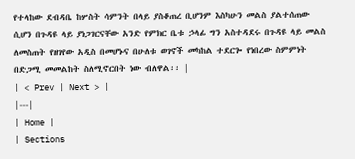የተላከው ደብዳቤ ከሦስት ሳምንት በላይ ያስቆጠረ ቢሆንም እስካሁን መልስ ያልተሰጠው ሲሆን በጉዳዩ ላይ ያነጋገርናቸው አንድ የምክር ቤቱ ኃላፊ ግን አስተዳደሩ በጉዳዩ ላይ መልስ ለመስጠት የዘገየው አዲስ በመሆኑና በሁለቱ ወገኖች መካከል ተደርጐ የነበረው ስምምነት በድጋሚ መመልከት ስለሚኖርበት ነው ብለዋል፡፡ |
| < Prev | Next > |
|---|
| Home |
| Sections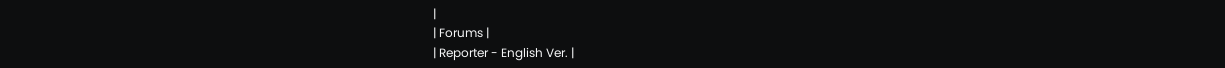|
| Forums |
| Reporter - English Ver. |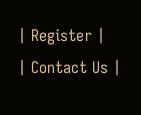| Register |
| Contact Us |